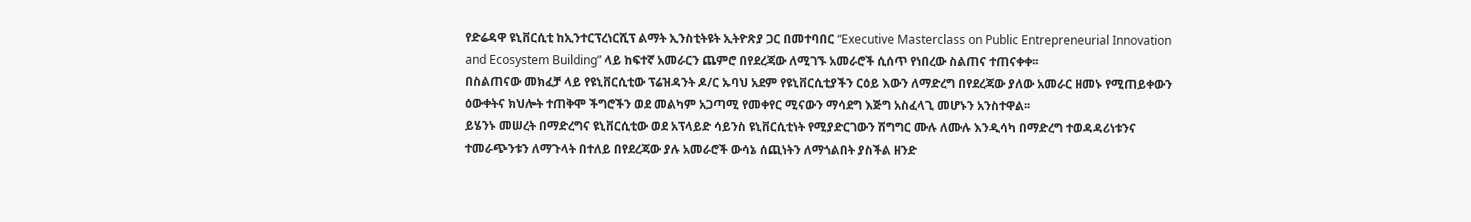የድሬዳዋ ዩኒቨርሲቲ ከኢንተርፕረነርሺፕ ልማት ኢንስቲትዩት ኢትዮጽያ ጋር በመተባበር “Executive Masterclass on Public Entrepreneurial Innovation and Ecosystem Building” ላይ ከፍተኛ አመራርን ጨምሮ በየደረጃው ለሚገኙ አመራሮች ሲሰጥ የነበረው ስልጠና ተጠናቀቀ፡፡
በስልጠናው መክፈቻ ላይ የዩኒቨርሲቲው ፕሬዝዳንት ዶ/ር ኡባህ አደም የዩኒቨርሲቲያችን ርዕይ እውን ለማድረግ በየደረጃው ያለው አመራር ዘመኑ የሚጠይቀውን ዕውቀትና ክህሎት ተጠቅሞ ችግሮችን ወደ መልካም አጋጣሚ የመቀየር ሚናውን ማሳደግ እጅግ አስፈላጊ መሆኑን አንስተዋል፡፡
ይሄንኑ መሠረት በማድረግና ዩኒቨርሲቲው ወደ አፕላይድ ሳይንስ ዩኒቨርሲቲነት የሚያድርገውን ሽግግር ሙሉ ለሙሉ እንዲሳካ በማድረግ ተወዳዳሪነቱንና ተመራጭንቱን ለማጉላት በተለይ በየደረጃው ያሉ አመራሮች ውሳኔ ሰጪነትን ለማጎልበት ያስችል ዘንድ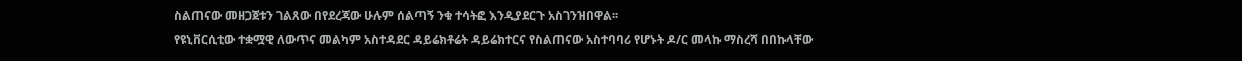ስልጠናው መዘጋጀቱን ገልጸው በየደረጃው ሁሉም ሰልጣኝ ንቁ ተሳትፎ እንዲያደርጉ አስገንዝበዋል፡፡
የዩኒቨርሲቲው ተቋሟዊ ለውጥና መልካም አስተዳደር ዳይሬክቶሬት ዳይሬክተርና የስልጠናው አስተባባሪ የሆኑት ዶ/ር መላኩ ማስረሻ በበኩላቸው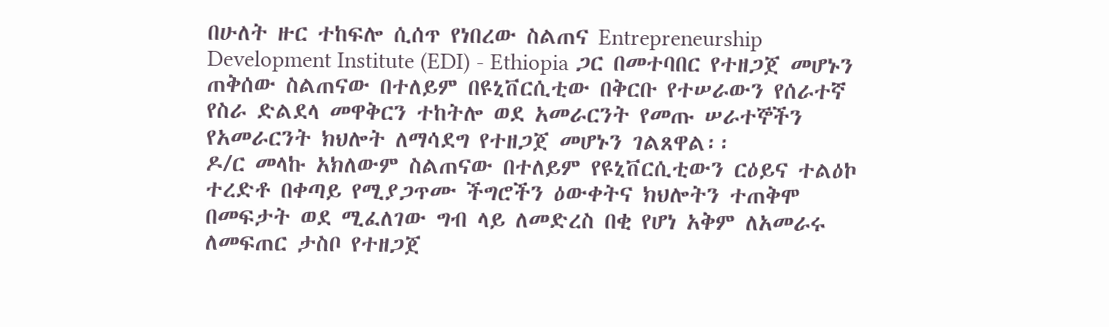በሁለት ዙር ተከፍሎ ሲሰጥ የነበረው ስልጠና Entrepreneurship Development Institute (EDI) - Ethiopia ጋር በመተባበር የተዘጋጀ መሆኑን ጠቅሰው ስልጠናው በተለይም በዩኒቨርሲቲው በቅርቡ የተሠራውን የሰራተኛ የስራ ድልደላ መዋቅርን ተከትሎ ወደ አመራርንት የመጡ ሠራተኞችን የአመራርንት ክህሎት ለማሳደግ የተዘጋጀ መሆኑን ገልጸዋል፡፡
ዶ/ር መላኩ አክለውም ስልጠናው በተለይም የዩኒቨርሲቲውን ርዕይና ተልዕኮ ተረድቶ በቀጣይ የሚያጋጥሙ ችግሮችን ዕውቀትና ክህሎትን ተጠቅሞ በመፍታት ወደ ሚፈለገው ግብ ላይ ለመድረስ በቂ የሆነ አቅም ለአመራሩ ለመፍጠር ታስቦ የተዘጋጀ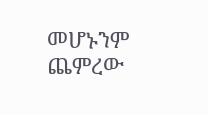መሆኑንም ጨምረው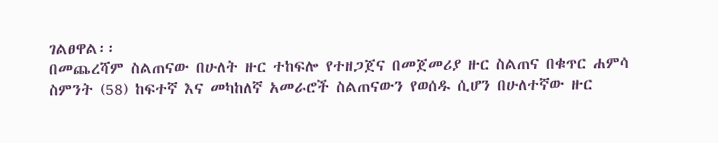ገልፀዋል፡፡
በመጨረሻም ስልጠናው በሁለት ዙር ተከፍሎ የተዘጋጀና በመጀመሪያ ዙር ስልጠና በቁጥር ሐምሳ ስምንት (58) ከፍተኛ እና መካከለኛ አመራሮች ስልጠናውን የወሰዱ ሲሆን በሁለተኛው ዙር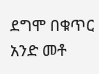ደግሞ በቁጥር አንድ መቶ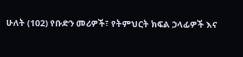ሁለት (102) የቡድን መሪዎች፣ የትምህርት ክፍል ኃላፊዎች እና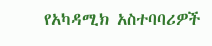የአካዳሚክ አስተባባሪዎች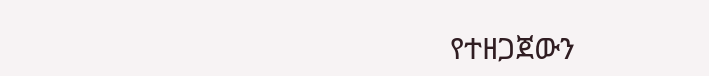የተዘጋጀውን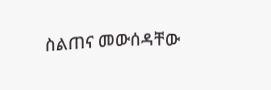ስልጠና መውሰዳቸው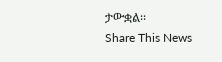ታውቋል፡፡
Share This News